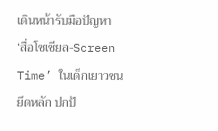เดินหน้ารับมือปัญหา ‘สื่อโซเชียล-Screen Time’ ในเด็กเยาวชน ยึดหลัก ปกป้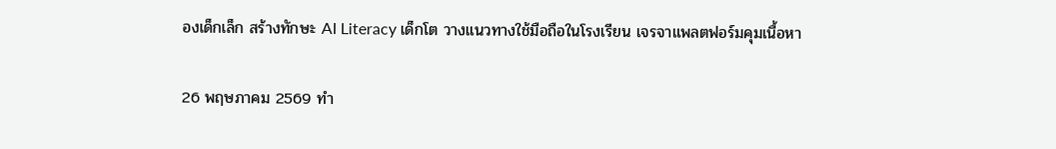องเด็กเล็ก สร้างทักษะ AI Literacy เด็กโต วางแนวทางใช้มือถือในโรงเรียน เจรจาแพลตฟอร์มคุมเนื้อหา

26 พฤษภาคม 2569 ทำ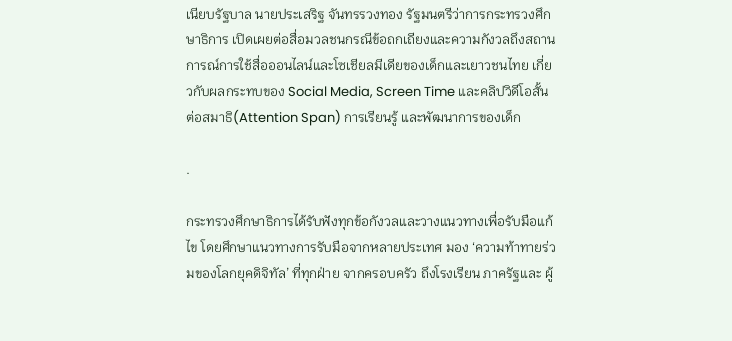เนียบรัฐบาล นายประเสริฐ จันทรรวงทอง รัฐมนตรีว่าการกระทรวงศึกษาธิการ เปิดเผยต่อสื่อมวลชนกรณีข้อถกเถียงและความกังวลถึงสถานการณ์การใช้สื่อออนไลน์และโซเชียลมีเดียของเด็กและเยาวชนไทย เกี่ยวกับผลกระทบของ Social Media, Screen Time และคลิปวิดีโอสั้นต่อสมาธิ(Attention Span) การเรียนรู้ และพัฒนาการของเด็ก

.

กระทรวงศึกษาธิการได้รับฟังทุกข้อกังวลและวางแนวทางเพื่อรับมือแก้ไข โดยศึกษาแนวทางการรับมือจากหลายประเทศ มอง ‘ความท้าทายร่วมของโลกยุคดิจิทัล’ ที่ทุกฝ่าย จากครอบครัว ถึงโรงเรียน ภาครัฐและ ผู้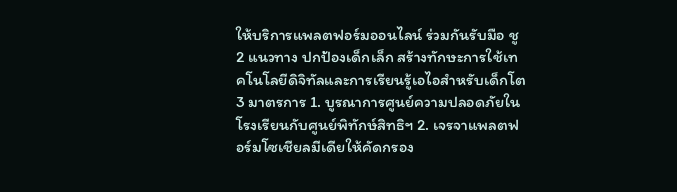ให้บริการแพลตฟอร์มออนไลน์ ร่วมกันรับมือ ชู 2 แนวทาง ปกป้องเด็กเล็ก สร้างทักษะการใช้เทคโนโลยีดิจิทัลและการเรียนรู้เอไอสำหรับเด็กโต 3 มาตรการ 1. บูรณาการศูนย์ความปลอดภัยในโรงเรียนกับศูนย์พิทักษ์สิทธิฯ 2. เจรจาแพลตฟอร์มโซเชียลมีเดียให้คัดกรอง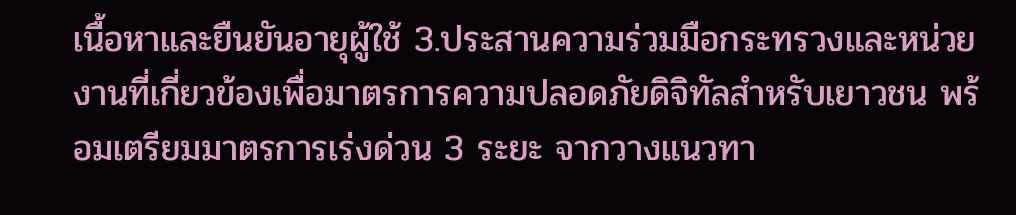เนื้อหาและยืนยันอายุผู้ใช้ 3.ประสานความร่วมมือกระทรวงและหน่วยงานที่เกี่ยวข้องเพื่อมาตรการความปลอดภัยดิจิทัลสำหรับเยาวชน พร้อมเตรียมมาตรการเร่งด่วน 3 ระยะ จากวางแนวทา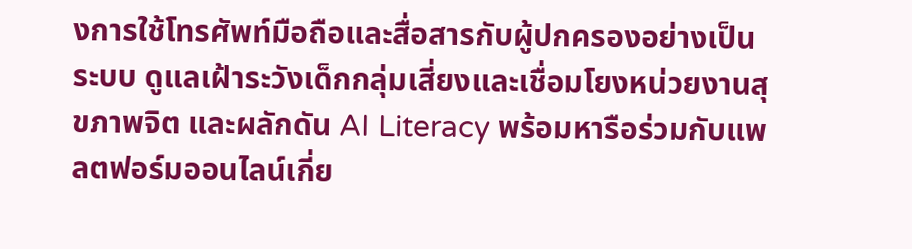งการใช้โทรศัพท์มือถือและสื่อสารกับผู้ปกครองอย่างเป็นระบบ ดูแลเฝ้าระวังเด็กกลุ่มเสี่ยงและเชื่อมโยงหน่วยงานสุขภาพจิต และผลักดัน AI Literacy พร้อมหารือร่วมกับแพลตฟอร์มออนไลน์เกี่ย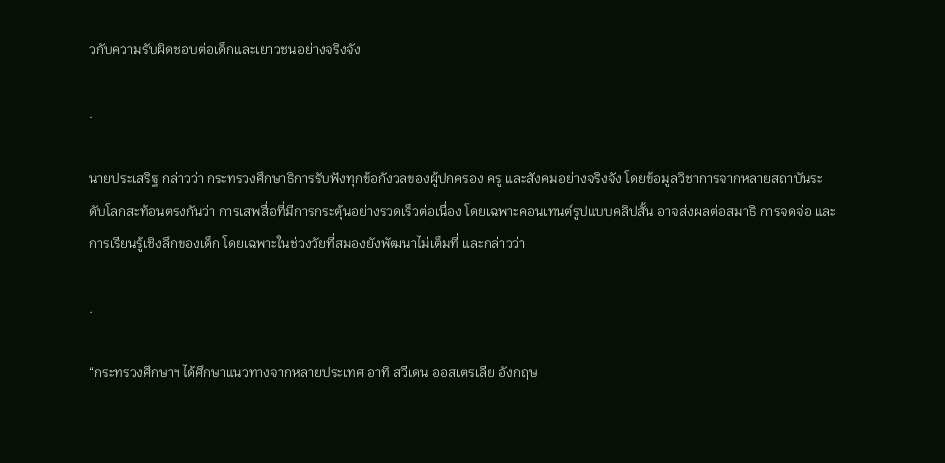วกับความรับผิดชอบต่อเด็กและเยาวชนอย่างจริงจัง

.

นายประเสริฐ กล่าวว่า กระทรวงศึกษาธิการรับฟังทุกข้อกังวลของผู้ปกครอง ครู และสังคมอย่างจริงจัง โดยข้อมูลวิชาการจากหลายสถาบันระดับโลกสะท้อนตรงกันว่า การเสพสื่อที่มีการกระตุ้นอย่างรวดเร็วต่อเนื่อง โดยเฉพาะคอนเทนต์รูปแบบคลิปสั้น อาจส่งผลต่อสมาธิ การจดจ่อ และการเรียนรู้เชิงลึกของเด็ก โดยเฉพาะในช่วงวัยที่สมองยังพัฒนาไม่เต็มที่ และกล่าวว่า

.

“กระทรวงศึกษาฯ ได้ศึกษาแนวทางจากหลายประเทศ อาทิ สวีเดน ออสเตรเลีย อังกฤษ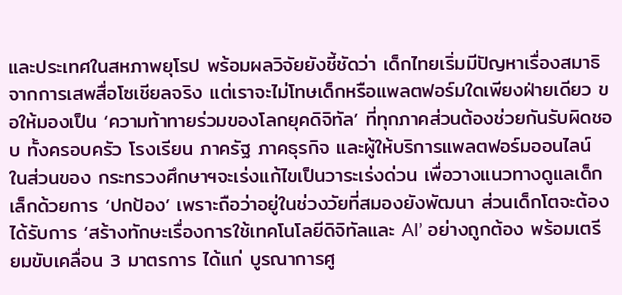และประเทศในสหภาพยุโรป พร้อมผลวิจัยยังชี้ชัดว่า เด็กไทยเริ่มมีปัญหาเรื่องสมาธิจากการเสพสื่อโซเชียลจริง แต่เราจะไม่โทษเด็กหรือแพลตฟอร์มใดเพียงฝ่ายเดียว ขอให้มองเป็น ‘ความท้าทายร่วมของโลกยุคดิจิทัล’ ที่ทุกภาคส่วนต้องช่วยกันรับผิดชอบ ทั้งครอบครัว โรงเรียน ภาครัฐ ภาคธุรกิจ และผู้ให้บริการแพลตฟอร์มออนไลน์ ในส่วนของ กระทรวงศึกษาฯจะเร่งแก้ไขเป็นวาระเร่งด่วน เพื่อวางแนวทางดูแลเด็กเล็กด้วยการ ‘ปกป้อง’ เพราะถือว่าอยู่ในช่วงวัยที่สมองยังพัฒนา ส่วนเด็กโตจะต้องได้รับการ ‘สร้างทักษะเรื่องการใช้เทคโนโลยีดิจิทัลและ AI’ อย่างถูกต้อง พร้อมเตรียมขับเคลื่อน 3 มาตรการ ได้แก่ บูรณาการศู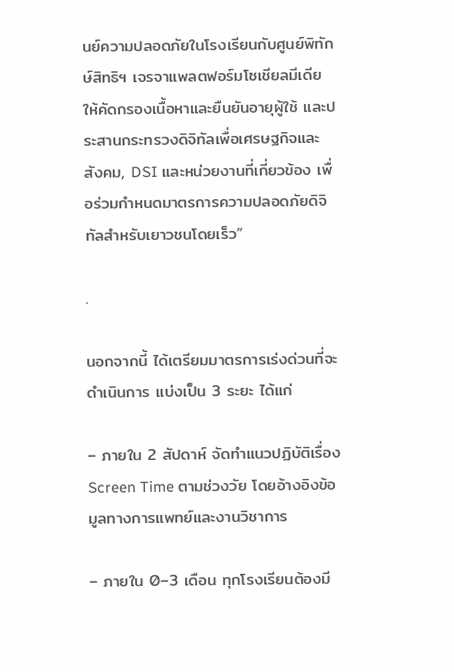นย์ความปลอดภัยในโรงเรียนกับศูนย์พิทักษ์สิทธิฯ เจรจาแพลตฟอร์มโซเชียลมีเดียให้คัดกรองเนื้อหาและยืนยันอายุผู้ใช้ และประสานกระทรวงดิจิทัลเพื่อเศรษฐกิจและสังคม, DSI และหน่วยงานที่เกี่ยวข้อง เพื่อร่วมกำหนดมาตรการความปลอดภัยดิจิทัลสำหรับเยาวชนโดยเร็ว”

.

นอกจากนี้ ได้เตรียมมาตรการเร่งด่วนที่จะดำเนินการ แบ่งเป็น 3 ระยะ ได้แก่

– ภายใน 2 สัปดาห์ จัดทำแนวปฏิบัติเรื่อง Screen Time ตามช่วงวัย โดยอ้างอิงข้อมูลทางการแพทย์และงานวิชาการ

– ภายใน 0–3 เดือน ทุกโรงเรียนต้องมี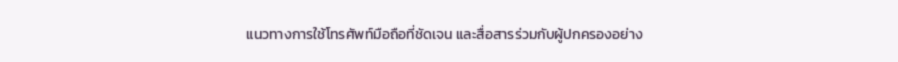แนวทางการใช้โทรศัพท์มือถือที่ชัดเจน และสื่อสารร่วมกับผู้ปกครองอย่าง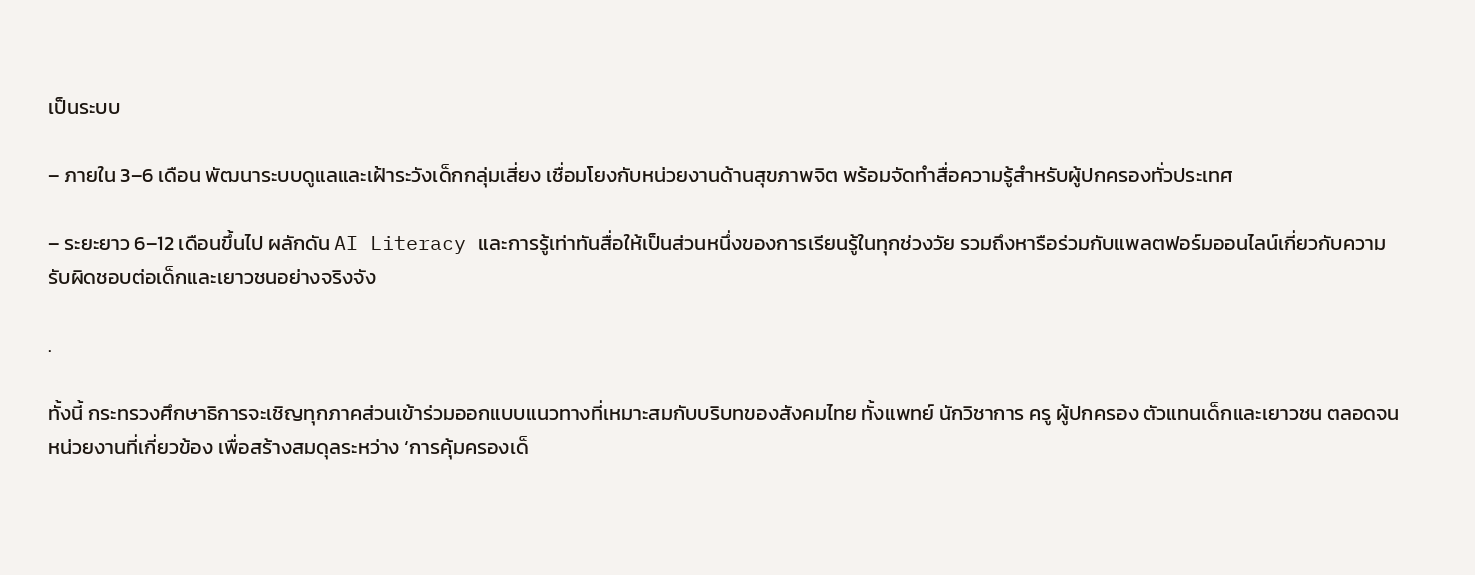เป็นระบบ

– ภายใน 3–6 เดือน พัฒนาระบบดูแลและเฝ้าระวังเด็กกลุ่มเสี่ยง เชื่อมโยงกับหน่วยงานด้านสุขภาพจิต พร้อมจัดทำสื่อความรู้สำหรับผู้ปกครองทั่วประเทศ

– ระยะยาว 6–12 เดือนขึ้นไป ผลักดัน AI Literacy และการรู้เท่าทันสื่อให้เป็นส่วนหนึ่งของการเรียนรู้ในทุกช่วงวัย รวมถึงหารือร่วมกับแพลตฟอร์มออนไลน์เกี่ยวกับความรับผิดชอบต่อเด็กและเยาวชนอย่างจริงจัง

.

ทั้งนี้ กระทรวงศึกษาธิการจะเชิญทุกภาคส่วนเข้าร่วมออกแบบแนวทางที่เหมาะสมกับบริบทของสังคมไทย ทั้งแพทย์ นักวิชาการ ครู ผู้ปกครอง ตัวแทนเด็กและเยาวชน ตลอดจนหน่วยงานที่เกี่ยวข้อง เพื่อสร้างสมดุลระหว่าง ‘การคุ้มครองเด็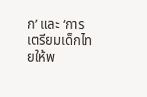ก’ และ ‘การเตรียมเด็กไทยให้พ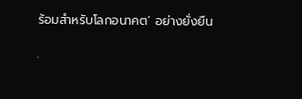ร้อมสำหรับโลกอนาคต’ อย่างยั่งยืน

.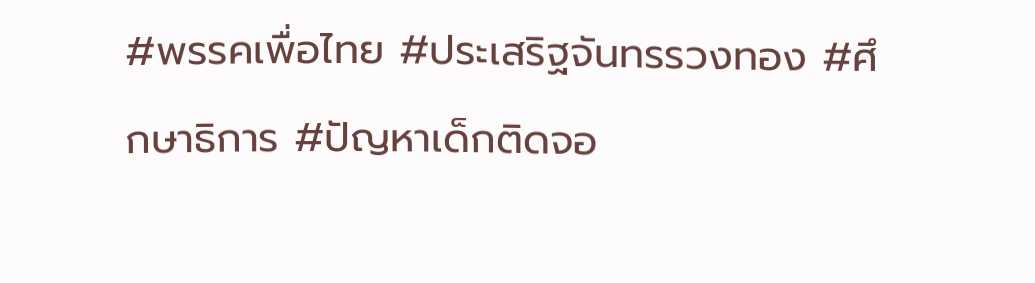#พรรคเพื่อไทย #ประเสริฐจันทรรวงทอง #ศึกษาธิการ #ปัญหาเด็กติดจอ